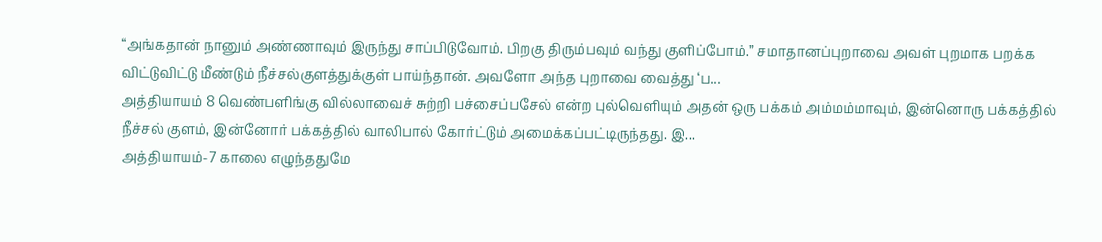“அங்கதான் நானும் அண்ணாவும் இருந்து சாப்பிடுவோம். பிறகு திரும்பவும் வந்து குளிப்போம்.” சமாதானப்புறாவை அவள் புறமாக பறக்க விட்டுவிட்டு மீண்டும் நீச்சல்குளத்துக்குள் பாய்ந்தான். அவளோ அந்த புறாவை வைத்து ‘ப...
அத்தியாயம் 8 வெண்பளிங்கு வில்லாவைச் சுற்றி பச்சைப்பசேல் என்ற புல்வெளியும் அதன் ஒரு பக்கம் அம்மம்மாவும், இன்னொரு பக்கத்தில் நீச்சல் குளம், இன்னோர் பக்கத்தில் வாலிபால் கோர்ட்டும் அமைக்கப்பட்டிருந்தது. இ...
அத்தியாயம்-7 காலை எழுந்ததுமே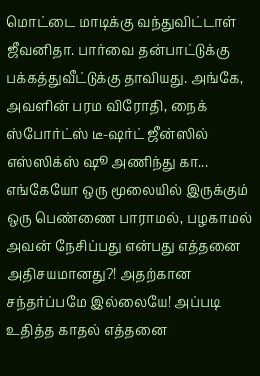மொட்டை மாடிக்கு வந்துவிட்டாள் ஜீவனிதா. பார்வை தன்பாட்டுக்கு பக்கத்துவீட்டுக்கு தாவியது. அங்கே, அவளின் பரம விரோதி, நைக் ஸ்போர்ட்ஸ் டீ-ஷர்ட் ஜீன்ஸில் எஸ்ஸிக்ஸ் ஷூ அணிந்து கா...
எங்கேயோ ஒரு மூலையில் இருக்கும் ஒரு பெண்ணை பாராமல், பழகாமல் அவன் நேசிப்பது என்பது எத்தனை அதிசயமானது?! அதற்கான சந்தர்ப்பமே இல்லையே! அப்படி உதித்த காதல் எத்தனை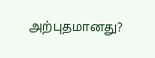அற்புதமானது?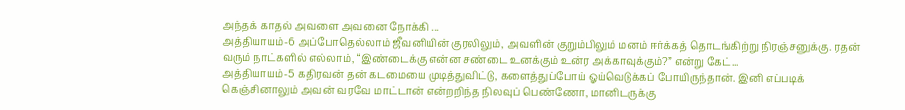அந்தக் காதல் அவளை அவனை நோக்கி ...
அத்தியாயம்-6 அப்போதெல்லாம் ஜீவனியின் குரலிலும், அவளின் குறும்பிலும் மனம் ஈர்க்கத் தொடங்கிற்று நிரஞ்சனுக்கு. ரதன் வரும் நாட்களில் எல்லாம், “இண்டைக்கு என்ன சண்டை உனக்கும் உன்ர அக்காவுக்கும்?” என்று கேட்...
அத்தியாயம்-5 கதிரவன் தன் கடமையை முடித்துவிட்டு, களைத்துப்போய் ஓய்வெடுக்கப் போயிருந்தான். இனி எப்படிக் கெஞ்சினாலும் அவன் வரவே மாட்டான் என்றறிந்த நிலவுப் பெண்ணோ, மானிடருக்கு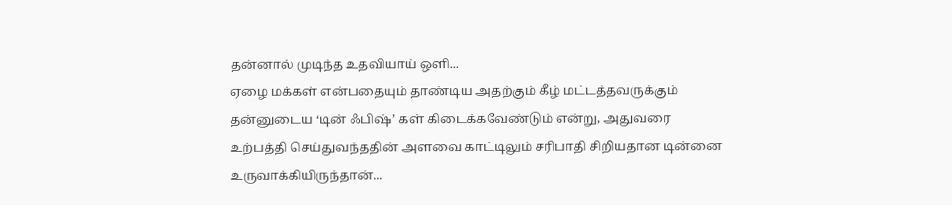தன்னால் முடிந்த உதவியாய் ஒளி...
ஏழை மக்கள் என்பதையும் தாண்டிய அதற்கும் கீழ் மட்டத்தவருக்கும் தன்னுடைய ‘டின் ஃபிஷ்’ கள் கிடைக்கவேண்டும் என்று, அதுவரை உற்பத்தி செய்துவந்ததின் அளவை காட்டிலும் சரிபாதி சிறியதான டின்னை உருவாக்கியிருந்தான்...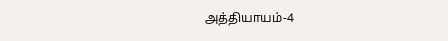அத்தியாயம்-4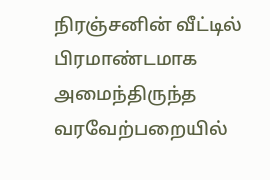நிரஞ்சனின் வீட்டில் பிரமாண்டமாக அமைந்திருந்த வரவேற்பறையில்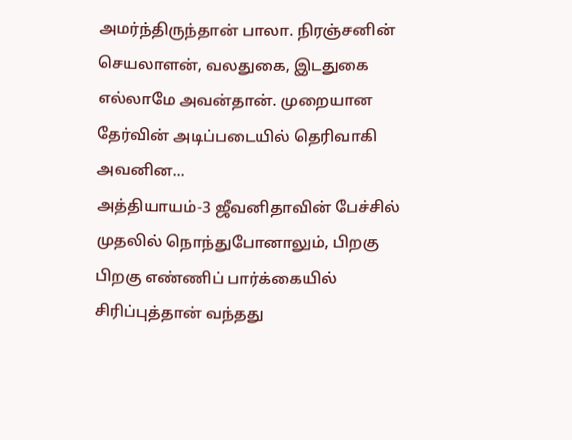அமர்ந்திருந்தான் பாலா. நிரஞ்சனின் செயலாளன், வலதுகை, இடதுகை எல்லாமே அவன்தான். முறையான தேர்வின் அடிப்படையில் தெரிவாகி அவனின...
அத்தியாயம்-3 ஜீவனிதாவின் பேச்சில் முதலில் நொந்துபோனாலும், பிறகு பிறகு எண்ணிப் பார்க்கையில் சிரிப்புத்தான் வந்தது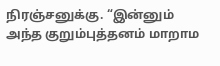நிரஞ்சனுக்கு. “இன்னும் அந்த குறும்புத்தனம் மாறாம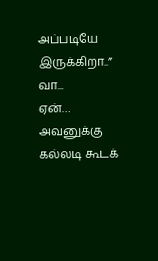அப்படியே இருக்கிறா..” வா...
ஏன்… அவனுக்கு கல்லடி கூடக்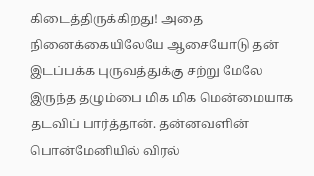கிடைத்திருக்கிறது! அதை நினைக்கையிலேயே ஆசையோடு தன் இடப்பக்க புருவத்துக்கு சற்று மேலே இருந்த தழும்பை மிக மிக மென்மையாக தடவிப் பார்த்தான். தன்னவளின் பொன்மேனியில் விரல்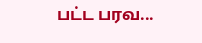பட்ட பரவ...